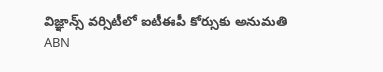విజ్ఞాన్స్ వర్సిటీలో ఐటీఈపీ కోర్సుకు అనుమతి
ABN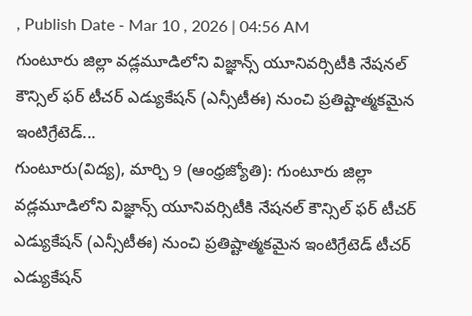, Publish Date - Mar 10 , 2026 | 04:56 AM
గుంటూరు జిల్లా వడ్లమూడిలోని విజ్ఞాన్స్ యూనివర్సిటీకి నేషనల్ కౌన్సిల్ ఫర్ టీచర్ ఎడ్యుకేషన్ (ఎన్సీటీఈ) నుంచి ప్రతిష్టాత్మకమైన ఇంటిగ్రేటెడ్...
గుంటూరు(విద్య), మార్చి 9 (ఆంధ్రజ్యోతి): గుంటూరు జిల్లా వడ్లమూడిలోని విజ్ఞాన్స్ యూనివర్సిటీకి నేషనల్ కౌన్సిల్ ఫర్ టీచర్ ఎడ్యుకేషన్ (ఎన్సీటీఈ) నుంచి ప్రతిష్టాత్మకమైన ఇంటిగ్రేటెడ్ టీచర్ ఎడ్యుకేషన్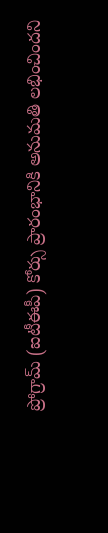ప్రోగ్రామ్ (ఐటీఈపీ) కోర్సు ప్రారంభానికి అనుమతి లభించిందని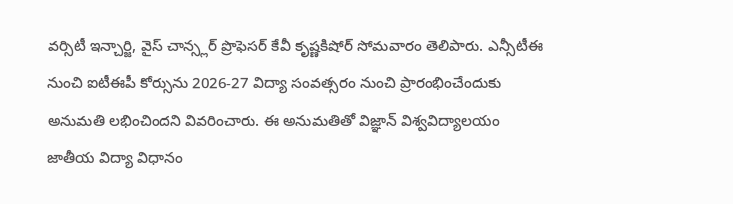వర్సిటీ ఇన్చార్జి, వైస్ చాన్స్లర్ ప్రొఫెసర్ కేవీ కృష్ణకిషోర్ సోమవారం తెలిపారు. ఎన్సీటీఈ నుంచి ఐటీఈపీ కోర్సును 2026-27 విద్యా సంవత్సరం నుంచి ప్రారంభించేందుకు అనుమతి లభించిందని వివరించారు. ఈ అనుమతితో విజ్ఞాన్ విశ్వవిద్యాలయం జాతీయ విద్యా విధానం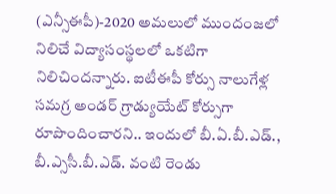(ఎన్సీఈపీ)-2020 అమలులో ముందంజలో నిలిచే విద్యాసంస్థలలో ఒకటిగా నిలిచిందన్నారు. ఐటీఈపీ కోర్సు నాలుగేళ్ల సమగ్ర అండర్ గ్రాడ్యుయేట్ కోర్సుగా రూపొందించారని.. ఇందులో బీ.ఏ.బీ.ఎడ్., బీ.ఎ్ససీ.బీ.ఎడ్. వంటి రెండు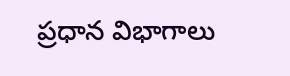ప్రధాన విభాగాలు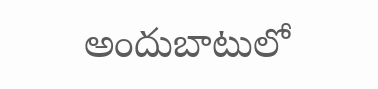అందుబాటులో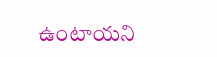ఉంటాయని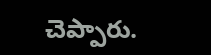చెప్పారు.